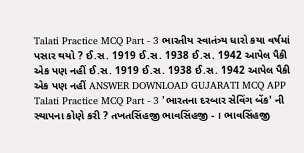Talati Practice MCQ Part - 3 ભારતીય સ્વાતંત્ર્ય ધારો કયા વર્ષમાં પસાર થયો ? ઈ.સ. 1919 ઈ.સ. 1938 ઈ.સ. 1942 આપેલ પૈકી એક પણ નહીં ઈ.સ. 1919 ઈ.સ. 1938 ઈ.સ. 1942 આપેલ પૈકી એક પણ નહીં ANSWER DOWNLOAD GUJARATI MCQ APP
Talati Practice MCQ Part - 3 'ભારતના દરબાર સેવિંગ બેંક' ની સ્થાપના કોણે કરી ? તખતસિંહજી ભાવસિંહજી - । ભાવસિંહજી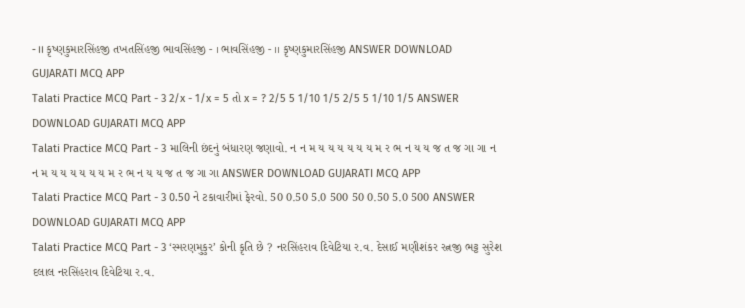- ।। કૃષ્ણકુમારસિંહજી તખતસિંહજી ભાવસિંહજી - । ભાવસિંહજી - ।। કૃષ્ણકુમારસિંહજી ANSWER DOWNLOAD GUJARATI MCQ APP
Talati Practice MCQ Part - 3 2/x - 1/x = 5 તો x = ? 2/5 5 1/10 1/5 2/5 5 1/10 1/5 ANSWER DOWNLOAD GUJARATI MCQ APP
Talati Practice MCQ Part - 3 માલિની છંદનું બંધારણ જણાવો. ન ન મ ય ય ય ય ય ય મ ર ભ ન ય ય જ ત જ ગા ગા ન ન મ ય ય ય ય ય ય મ ર ભ ન ય ય જ ત જ ગા ગા ANSWER DOWNLOAD GUJARATI MCQ APP
Talati Practice MCQ Part - 3 0.50 ને ટકાવારીમાં ફેરવો. 50 0.50 5.0 500 50 0.50 5.0 500 ANSWER DOWNLOAD GUJARATI MCQ APP
Talati Practice MCQ Part - 3 ‘સ્મરણમુકુર’ કોની કૃતિ છે ? નરસિંહરાવ દિવેટિયા ર.વ. દેસાઈ મણીશંકર રત્નજી ભટ્ટ સુરેશ દલાલ નરસિંહરાવ દિવેટિયા ર.વ.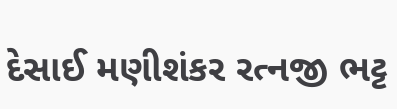દેસાઈ મણીશંકર રત્નજી ભટ્ટ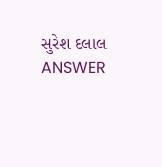સુરેશ દલાલ ANSWER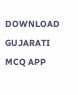DOWNLOAD GUJARATI MCQ APP